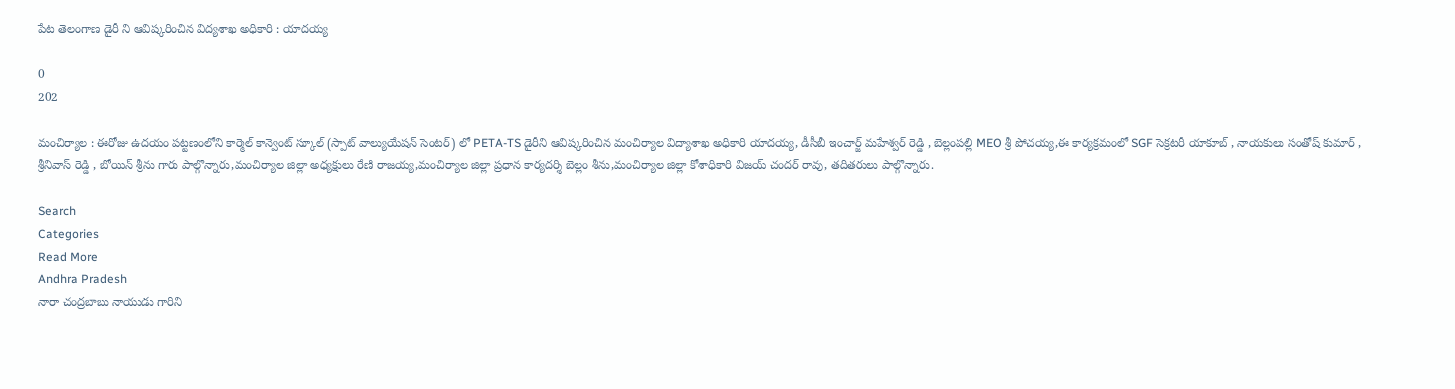పేట తెలంగాణ డైరీ ని ఆవిష్కరించిన విద్యశాఖ అధికారి : యాదయ్య

0
202

మంచిర్యాల : ఈరోజు ఉదయం పట్టణంలోని కార్మెల్ కాన్వెంట్ స్కూల్ (స్పాట్ వాల్యుయేషన్ సెంటర్) లో PETA-TS డైరీని ఆవిష్కరించిన మంచిర్యాల విద్యాశాఖ అధికారి యాదయ్య, డీసీబీ ఇంచార్జ్ మహేశ్వర్ రెడ్డి , బెల్లంపల్లి MEO శ్రీ పోచయ్య,ఈ కార్యక్రమంలో SGF సెక్రటరీ యాకూబ్ , నాయకులు సంతోష్ కుమార్ , శ్రీనివాస్ రెడ్డి , బోయిన్ శ్రీను గారు పాల్గొన్నారు,మంచిర్యాల జిల్లా అధ్యక్షులు రేణి రాజయ్య,మంచిర్యాల జిల్లా ప్రధాన కార్యదర్శి బెల్లం శీను,మంచిర్యాల జిల్లా కోశాధికారి విజయ్ చందర్ రావు, తదితరులు పాల్గొన్నారు.

Search
Categories
Read More
Andhra Pradesh
నారా చంద్రబాబు నాయుడు గారిని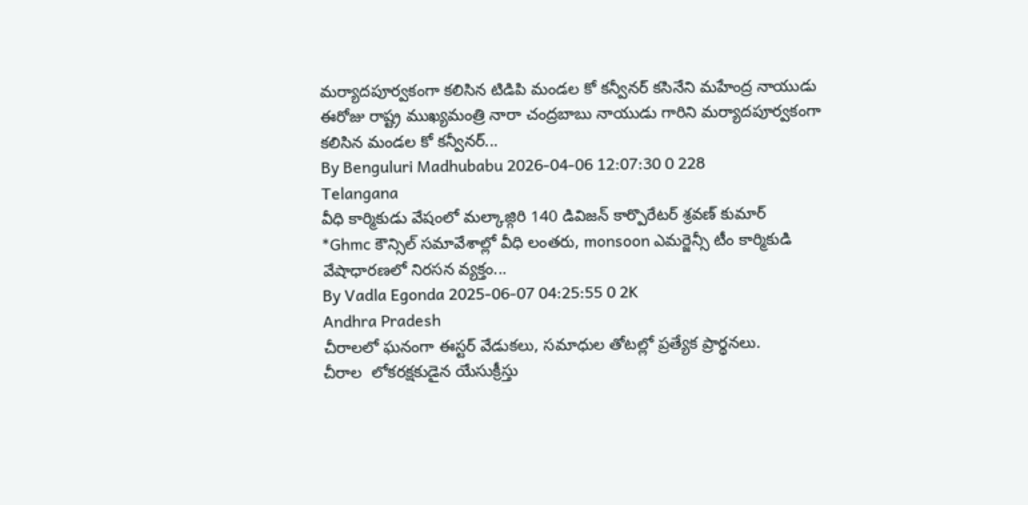మర్యాదపూర్వకంగా కలిసిన టిడిపి మండల కో కన్వీనర్ కసినేని మహేంద్ర నాయుడు
ఈరోజు రాష్ట్ర ముఖ్యమంత్రి నారా చంద్రబాబు నాయుడు గారిని మర్యాదపూర్వకంగా కలిసిన మండల కో కన్వీనర్...
By Benguluri Madhubabu 2026-04-06 12:07:30 0 228
Telangana
వీధి కార్మికుడు వేషంలో మల్కాజ్గిరి 140 డివిజన్ కార్పొరేటర్ శ్రవణ్ కుమార్
*Ghmc కౌన్సిల్ సమావేశాల్లో వీధి లంతరు, monsoon ఎమర్జెన్సీ టీం కార్మికుడి వేషాధారణలో నిరసన వ్యక్తం...
By Vadla Egonda 2025-06-07 04:25:55 0 2K
Andhra Pradesh
చీరాలలో ఘనంగా ఈస్టర్ వేడుకలు, సమాధుల తోటల్లో ప్రత్యేక ప్రార్థనలు.
చీరాల  లోకరక్షకుడైన యేసుక్రీస్తు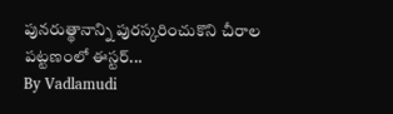పునరుత్థానాన్ని పురస్కరించుకొని చీరాల పట్టణంలో ఈస్టర్...
By Vadlamudi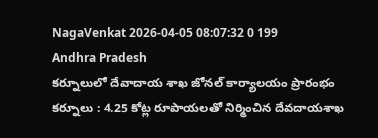NagaVenkat 2026-04-05 08:07:32 0 199
Andhra Pradesh
కర్నూలులో దేవాదాయ శాఖ జోనల్ కార్యాలయం ప్రారంభం
కర్నూలు : 4.25 కోట్ల రూపాయలతో నిర్మించిన దేవదాయశాఖ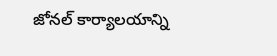జోనల్ కార్యాలయాన్ని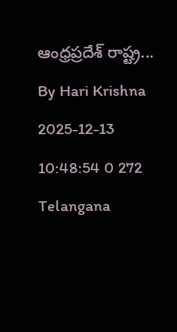ఆంధ్రప్రదేశ్ రాష్ట్ర...
By Hari Krishna 2025-12-13 10:48:54 0 272
Telangana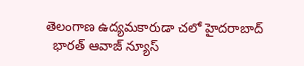తెలంగాణ ఉద్యమకారుడా చలో హైదరాబాద్
  భారత్ ఆవాజ్ న్యూస్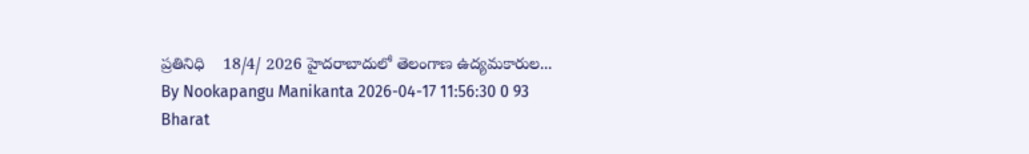ప్రతినిధి    18/4/ 2026 హైదరాబాదులో తెలంగాణ ఉద్యమకారుల...
By Nookapangu Manikanta 2026-04-17 11:56:30 0 93
Bharat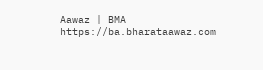Aawaz | BMA https://ba.bharataawaz.com